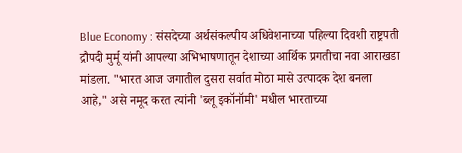Blue Economy : संसदेच्या अर्थसंकल्पीय अधिवेशनाच्या पहिल्या दिवशी राष्ट्रपती द्रौपदी मुर्मू यांनी आपल्या अभिभाषणातून देशाच्या आर्थिक प्रगतीचा नवा आराखडा मांडला. "भारत आज जगातील दुसरा सर्वात मोठा मासे उत्पादक देश बनला आहे," असे नमूद करत त्यांनी 'ब्लू इकॉनॉमी' मधील भारताच्या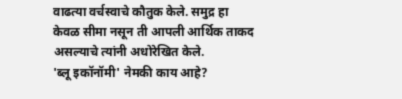वाढत्या वर्चस्वाचे कौतुक केले. समुद्र हा केवळ सीमा नसून ती आपली आर्थिक ताकद असल्याचे त्यांनी अधोरेखित केले.
'ब्लू इकॉनॉमी' नेमकी काय आहे?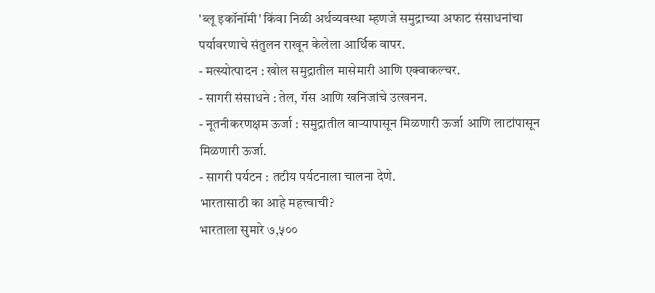'ब्लू इकॉनॉमी' किंवा निळी अर्थव्यवस्था म्हणजे समुद्राच्या अफाट संसाधनांचा पर्यावरणाचे संतुलन राखून केलेला आर्थिक वापर.
- मत्स्योत्पादन : खोल समुद्रातील मासेमारी आणि एक्वाकल्चर.
- सागरी संसाधने : तेल, गॅस आणि खनिजांचे उत्खनन.
- नूतनीकरणक्षम ऊर्जा : समुद्रातील वाऱ्यापासून मिळणारी ऊर्जा आणि लाटांपासून मिळणारी ऊर्जा.
- सागरी पर्यटन : तटीय पर्यटनाला चालना देणे.
भारतासाठी का आहे महत्त्वाची?
भारताला सुमारे ७,५००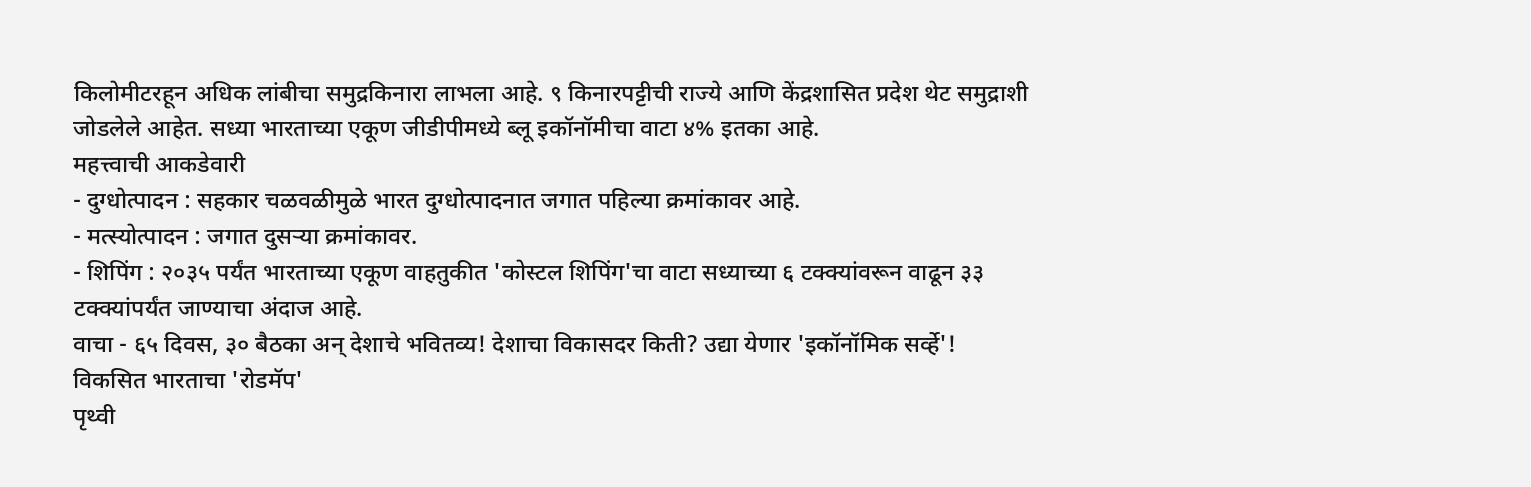किलोमीटरहून अधिक लांबीचा समुद्रकिनारा लाभला आहे. ९ किनारपट्टीची राज्ये आणि केंद्रशासित प्रदेश थेट समुद्राशी जोडलेले आहेत. सध्या भारताच्या एकूण जीडीपीमध्ये ब्लू इकॉनॉमीचा वाटा ४% इतका आहे.
महत्त्वाची आकडेवारी
- दुग्धोत्पादन : सहकार चळवळीमुळे भारत दुग्धोत्पादनात जगात पहिल्या क्रमांकावर आहे.
- मत्स्योत्पादन : जगात दुसऱ्या क्रमांकावर.
- शिपिंग : २०३५ पर्यंत भारताच्या एकूण वाहतुकीत 'कोस्टल शिपिंग'चा वाटा सध्याच्या ६ टक्क्यांवरून वाढून ३३ टक्क्यांपर्यंत जाण्याचा अंदाज आहे.
वाचा - ६५ दिवस, ३० बैठका अन् देशाचे भवितव्य! देशाचा विकासदर किती? उद्या येणार 'इकॉनॉमिक सर्व्हे'!
विकसित भारताचा 'रोडमॅप'
पृथ्वी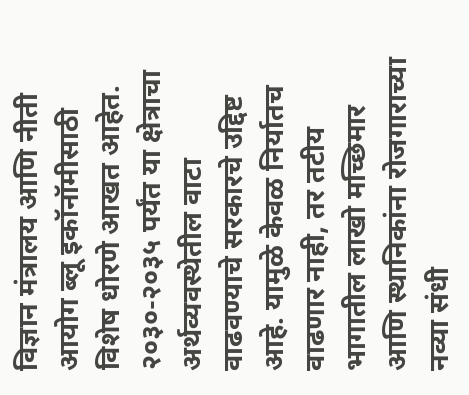विज्ञान मंत्रालय आणि नीती आयोग ब्लू इकॉनॉमीसाठी विशेष धोरणे आखत आहेत. २०३०-२०३५ पर्यंत या क्षेत्राचा अर्थव्यवस्थेतील वाटा वाढवण्याचे सरकारचे उद्दिष्ट आहे. यामुळे केवळ निर्यातच वाढणार नाही, तर तटीय भागातील लाखो मच्छिमार आणि स्थानिकांना रोजगाराच्या नव्या संधी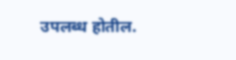उपलब्ध होतील.